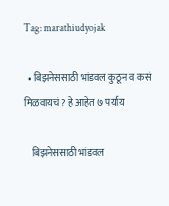Tag: marathiudyojak

  • बिझनेससाठी भांडवल कुठून व कसं मिळवायचं? हे आहेत ७ पर्याय

    बिझनेससाठी भांडवल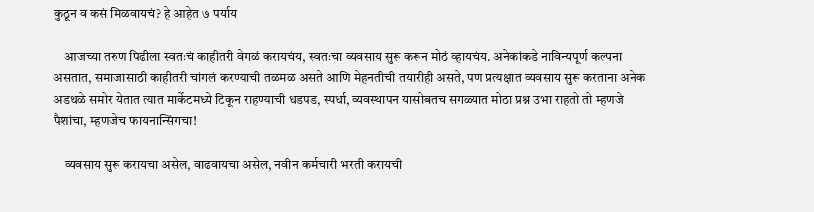कुठून व कसं मिळवायचं? हे आहेत ७ पर्याय

    आजच्या तरुण पिढीला स्वतःचं काहीतरी वेगळं करायचंय, स्वतःचा व्यवसाय सुरू करून मोठं व्हायचंय. अनेकांकडे नाविन्यपूर्ण कल्पना असतात, समाजासाठी काहीतरी चांगलं करण्याची तळमळ असते आणि मेहनतीची तयारीही असते, पण प्रत्यक्षात व्यवसाय सुरू करताना अनेक अडथळे समोर येतात त्यात मार्केटमध्ये टिकून राहण्याची धडपड, स्पर्धा, व्यवस्थापन यासोबतच सगळ्यात मोठा प्रश्न उभा राहतो तो म्हणजे पैशांचा, म्हणजेच फायनान्सिंगचा!

    व्यवसाय सुरू करायचा असेल, वाढवायचा असेल, नवीन कर्मचारी भरती करायची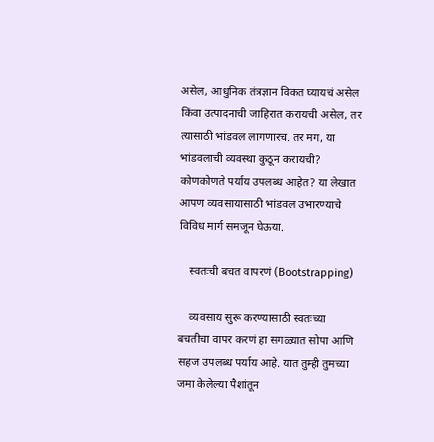असेल, आधुनिक तंत्रज्ञान विकत घ्यायचं असेल किंवा उत्पादनाची जाहिरात करायची असेल, तर त्यासाठी भांडवल लागणारच. तर मग, या भांडवलाची व्यवस्था कुठून करायची? कोणकोणते पर्याय उपलब्ध आहेत? या लेखात आपण व्यवसायासाठी भांडवल उभारण्याचे विविध मार्ग समजून घेऊया.

    स्वतःची बचत वापरणं (Bootstrapping)

    व्यवसाय सुरू करण्यासाठी स्वतःच्या बचतीचा वापर करणं हा सगळ्यात सोपा आणि सहज उपलब्ध पर्याय आहे. यात तुम्ही तुमच्या जमा केलेल्या पैशांतून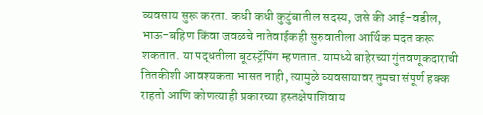व्यवसाय सुरू करता. कधी कधी कुटुंबातील सदस्य, जसे की आई-वडील, भाऊ-बहिण किंवा जवळचे नातेवाईकही सुरुवातीला आर्थिक मदत करू शकतात. या पद्धतीला बूटस्ट्रॅपिंग म्हणतात. यामध्ये बाहेरच्या गुंतवणूकदाराची तितकीशी आवश्यकता भासत नाही, त्यामुळे व्यवसायावर तुमचा संपूर्ण हक्क राहतो आणि कोणत्याही प्रकारच्या हस्तक्षेपाशिवाय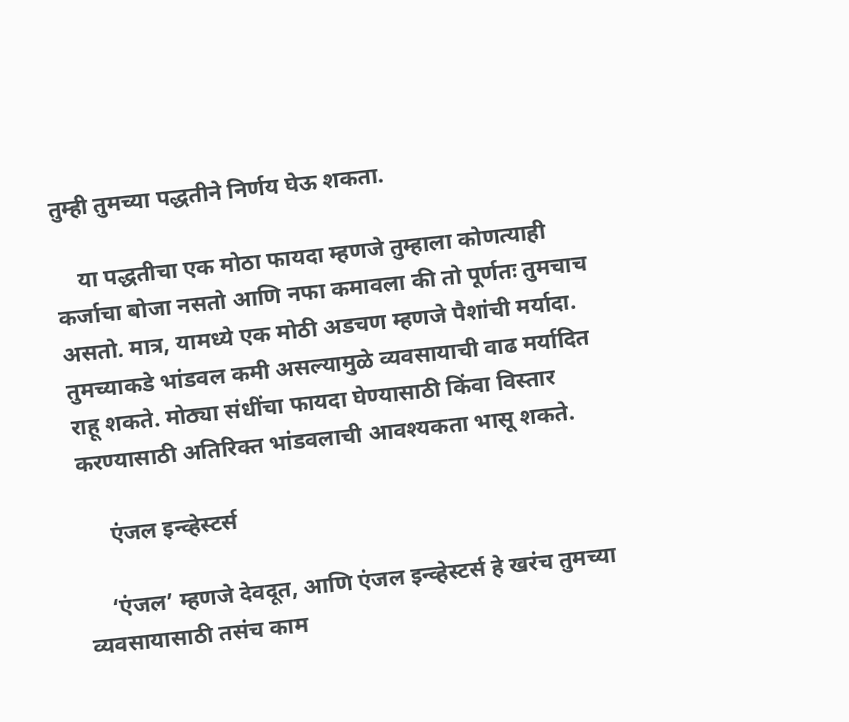तुम्ही तुमच्या पद्धतीने निर्णय घेऊ शकता.

    या पद्धतीचा एक मोठा फायदा म्हणजे तुम्हाला कोणत्याही कर्जाचा बोजा नसतो आणि नफा कमावला की तो पूर्णतः तुमचाच असतो. मात्र, यामध्ये एक मोठी अडचण म्हणजे पैशांची मर्यादा. तुमच्याकडे भांडवल कमी असल्यामुळे व्यवसायाची वाढ मर्यादित राहू शकते. मोठ्या संधींचा फायदा घेण्यासाठी किंवा विस्तार करण्यासाठी अतिरिक्त भांडवलाची आवश्यकता भासू शकते.

     एंजल इन्व्हेस्टर्स

    ‘एंजल’ म्हणजे देवदूत, आणि एंजल इन्व्हेस्टर्स हे खरंच तुमच्या व्यवसायासाठी तसंच काम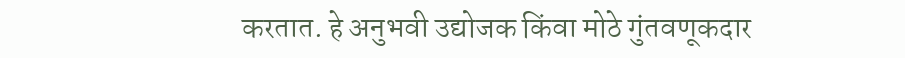करतात. हे अनुभवी उद्योजक किंवा मोठे गुंतवणूकदार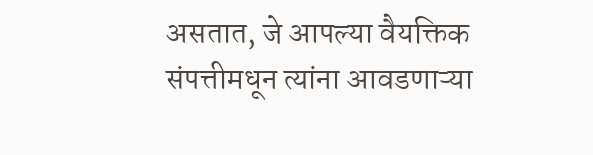असतात, जे आपल्या वैयक्तिक संपत्तीमधून त्यांना आवडणाऱ्या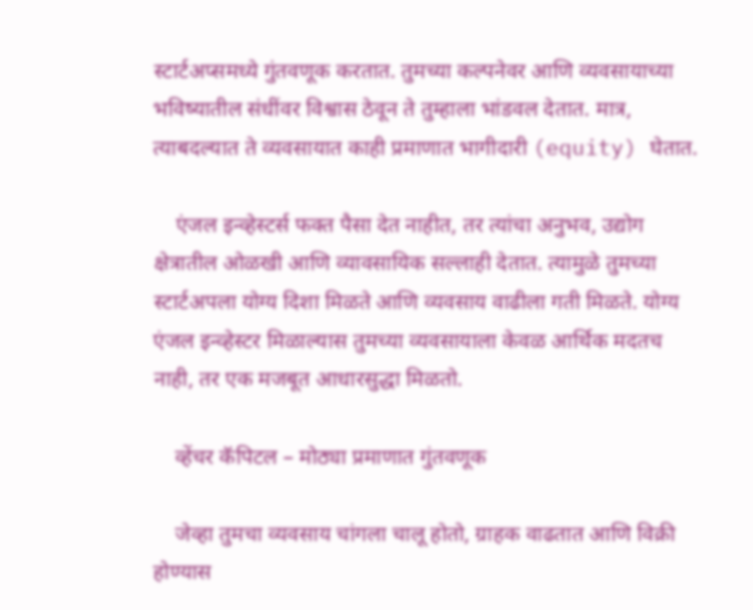स्टार्टअप्समध्ये गुंतवणूक करतात. तुमच्या कल्पनेवर आणि व्यवसायाच्या भविष्यातील संधींवर विश्वास ठेवून ते तुम्हाला भांडवल देतात. मात्र, त्याबदल्यात ते व्यवसायात काही प्रमाणात भागीदारी (equity) घेतात.

    एंजल इन्व्हेस्टर्स फक्त पैसा देत नाहीत, तर त्यांचा अनुभव, उद्योग क्षेत्रातील ओळखी आणि व्यावसायिक सल्लाही देतात. त्यामुळे तुमच्या स्टार्टअपला योग्य दिशा मिळते आणि व्यवसाय वाढीला गती मिळते. योग्य एंजल इन्व्हेस्टर मिळाल्यास तुमच्या व्यवसायाला केवळ आर्थिक मदतच नाही, तर एक मजबूत आधारसुद्धा मिळतो.

    व्हेंचर कॅपिटल – मोठ्या प्रमाणात गुंतवणूक

    जेव्हा तुमचा व्यवसाय चांगला चालू होतो, ग्राहक वाढतात आणि विक्री होण्यास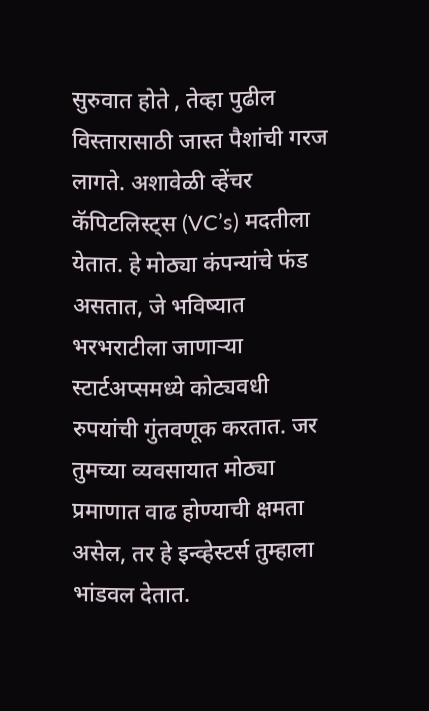सुरुवात होते , तेव्हा पुढील विस्तारासाठी जास्त पैशांची गरज लागते. अशावेळी व्हेंचर कॅपिटलिस्ट्स (VC’s) मदतीला येतात. हे मोठ्या कंपन्यांचे फंड असतात, जे भविष्यात भरभराटीला जाणाऱ्या स्टार्टअप्समध्ये कोट्यवधी रुपयांची गुंतवणूक करतात. जर तुमच्या व्यवसायात मोठ्या प्रमाणात वाढ होण्याची क्षमता असेल, तर हे इन्व्हेस्टर्स तुम्हाला भांडवल देतात.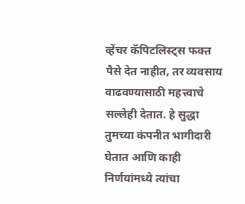व्हेंचर कॅपिटलिस्ट्स फक्त पैसे देत नाहीत, तर व्यवसाय वाढवण्यासाठी महत्त्वाचे सल्लेही देतात. हे सुद्धा तुमच्या कंपनीत भागीदारी घेतात आणि काही निर्णयांमध्ये त्यांचा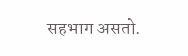सहभाग असतो.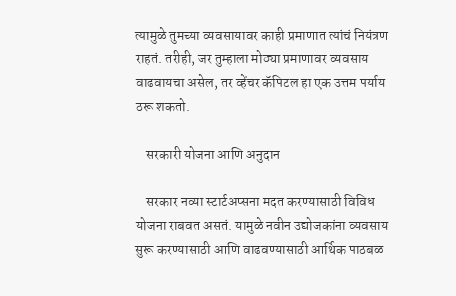त्यामुळे तुमच्या व्यवसायावर काही प्रमाणात त्यांचं नियंत्रण राहतं. तरीही, जर तुम्हाला मोठ्या प्रमाणावर व्यवसाय वाढवायचा असेल, तर व्हेंचर कॅपिटल हा एक उत्तम पर्याय ठरू शकतो.

    सरकारी योजना आणि अनुदान

    सरकार नव्या स्टार्टअप्सना मदत करण्यासाठी विविध योजना राबवत असतं. यामुळे नवीन उद्योजकांना व्यवसाय सुरू करण्यासाठी आणि वाढवण्यासाठी आर्थिक पाठबळ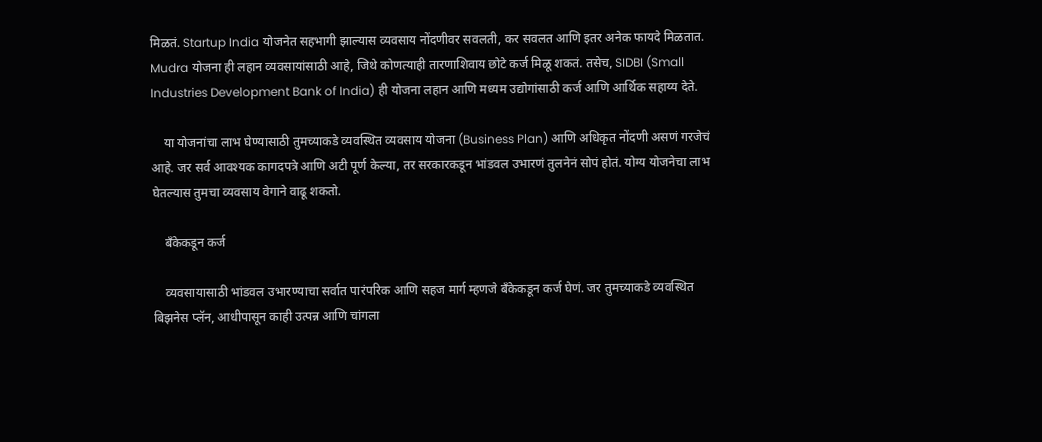मिळतं. Startup India योजनेत सहभागी झाल्यास व्यवसाय नोंदणीवर सवलती, कर सवलत आणि इतर अनेक फायदे मिळतात. Mudra योजना ही लहान व्यवसायांसाठी आहे, जिथे कोणत्याही तारणाशिवाय छोटे कर्ज मिळू शकतं. तसेच, SIDBI (Small Industries Development Bank of India) ही योजना लहान आणि मध्यम उद्योगांसाठी कर्ज आणि आर्थिक सहाय्य देते.

    या योजनांचा लाभ घेण्यासाठी तुमच्याकडे व्यवस्थित व्यवसाय योजना (Business Plan) आणि अधिकृत नोंदणी असणं गरजेचं आहे. जर सर्व आवश्यक कागदपत्रे आणि अटी पूर्ण केल्या, तर सरकारकडून भांडवल उभारणं तुलनेनं सोपं होतं. योग्य योजनेचा लाभ घेतल्यास तुमचा व्यवसाय वेगाने वाढू शकतो.

    बँकेकडून कर्ज

    व्यवसायासाठी भांडवल उभारण्याचा सर्वात पारंपरिक आणि सहज मार्ग म्हणजे बँकेकडून कर्ज घेणं. जर तुमच्याकडे व्यवस्थित बिझनेस प्लॅन, आधीपासून काही उत्पन्न आणि चांगला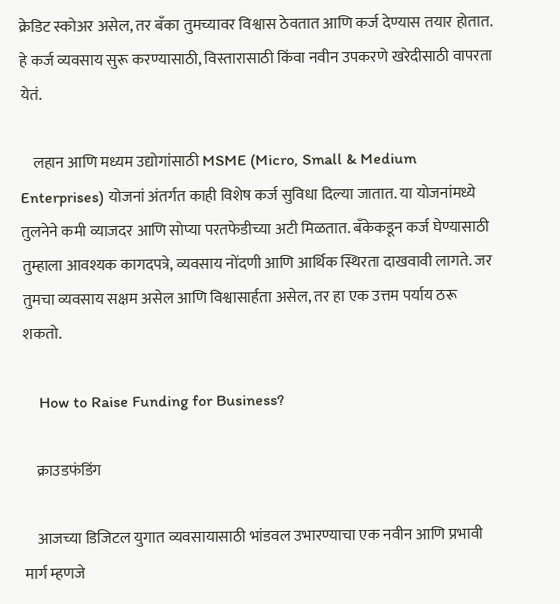क्रेडिट स्कोअर असेल, तर बँका तुमच्यावर विश्वास ठेवतात आणि कर्ज देण्यास तयार होतात. हे कर्ज व्यवसाय सुरू करण्यासाठी, विस्तारासाठी किंवा नवीन उपकरणे खरेदीसाठी वापरता येतं.

    लहान आणि मध्यम उद्योगांसाठी MSME (Micro, Small & Medium Enterprises) योजनां अंतर्गत काही विशेष कर्ज सुविधा दिल्या जातात. या योजनांमध्ये तुलनेने कमी व्याजदर आणि सोप्या परतफेडीच्या अटी मिळतात. बँकेकडून कर्ज घेण्यासाठी तुम्हाला आवश्यक कागदपत्रे, व्यवसाय नोंदणी आणि आर्थिक स्थिरता दाखवावी लागते. जर तुमचा व्यवसाय सक्षम असेल आणि विश्वासार्हता असेल, तर हा एक उत्तम पर्याय ठरू शकतो.

    How to Raise Funding for Business?

    क्राउडफंडिंग

    आजच्या डिजिटल युगात व्यवसायासाठी भांडवल उभारण्याचा एक नवीन आणि प्रभावी मार्ग म्हणजे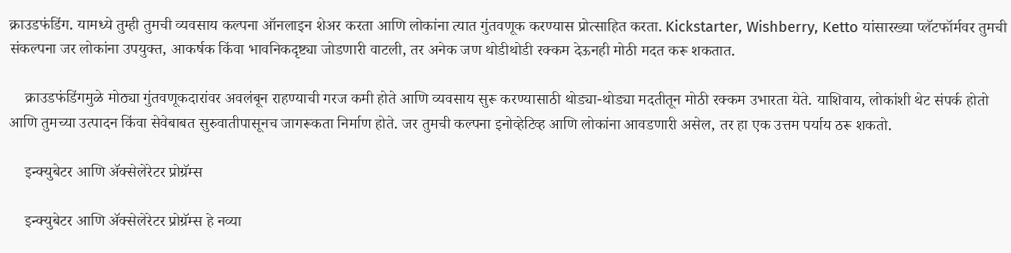क्राउडफंडिंग. यामध्ये तुम्ही तुमची व्यवसाय कल्पना ऑनलाइन शेअर करता आणि लोकांना त्यात गुंतवणूक करण्यास प्रोत्साहित करता. Kickstarter, Wishberry, Ketto यांसारख्या प्लॅटफॉर्मवर तुमची संकल्पना जर लोकांना उपयुक्त, आकर्षक किंवा भावनिकदृष्ट्या जोडणारी वाटली, तर अनेक जण थोडीथोडी रक्कम देऊनही मोठी मदत करू शकतात.

    क्राउडफंडिंगमुळे मोठ्या गुंतवणूकदारांवर अवलंबून राहण्याची गरज कमी होते आणि व्यवसाय सुरू करण्यासाठी थोड्या-थोड्या मदतीतून मोठी रक्कम उभारता येते. याशिवाय, लोकांशी थेट संपर्क होतो आणि तुमच्या उत्पादन किंवा सेवेबाबत सुरुवातीपासूनच जागरूकता निर्माण होते. जर तुमची कल्पना इनोव्हेटिव्ह आणि लोकांना आवडणारी असेल, तर हा एक उत्तम पर्याय ठरू शकतो.

    इन्क्युबेटर आणि अ‍ॅक्सेलेरेटर प्रोग्रॅम्स

    इन्क्युबेटर आणि अ‍ॅक्सेलेरेटर प्रोग्रॅम्स हे नव्या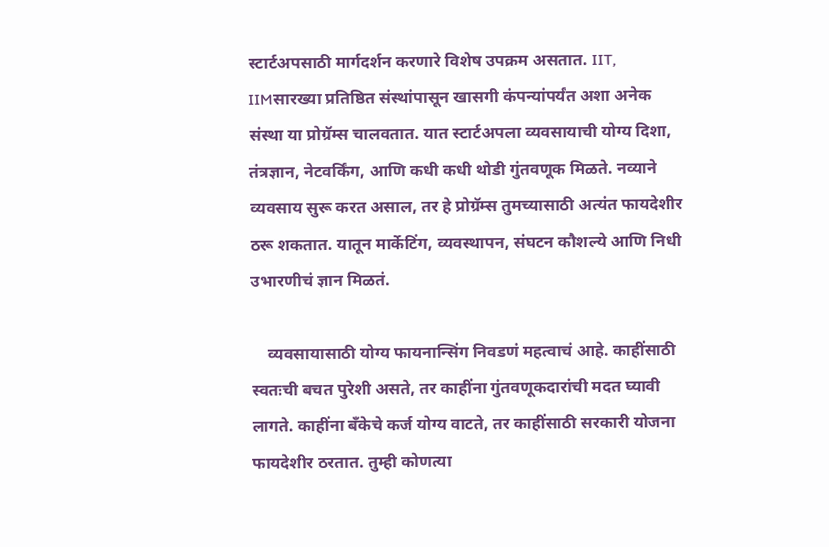स्टार्टअपसाठी मार्गदर्शन करणारे विशेष उपक्रम असतात. IIT, IIMसारख्या प्रतिष्ठित संस्थांपासून खासगी कंपन्यांपर्यंत अशा अनेक संस्था या प्रोग्रॅम्स चालवतात. यात स्टार्टअपला व्यवसायाची योग्य दिशा, तंत्रज्ञान, नेटवर्किंग, आणि कधी कधी थोडी गुंतवणूक मिळते. नव्याने व्यवसाय सुरू करत असाल, तर हे प्रोग्रॅम्स तुमच्यासाठी अत्यंत फायदेशीर ठरू शकतात. यातून मार्केटिंग, व्यवस्थापन, संघटन कौशल्ये आणि निधी उभारणीचं ज्ञान मिळतं.

    व्यवसायासाठी योग्य फायनान्सिंग निवडणं महत्वाचं आहे. काहींसाठी स्वतःची बचत पुरेशी असते, तर काहींना गुंतवणूकदारांची मदत घ्यावी लागते. काहींना बँकेचे कर्ज योग्य वाटते, तर काहींसाठी सरकारी योजना फायदेशीर ठरतात. तुम्ही कोणत्या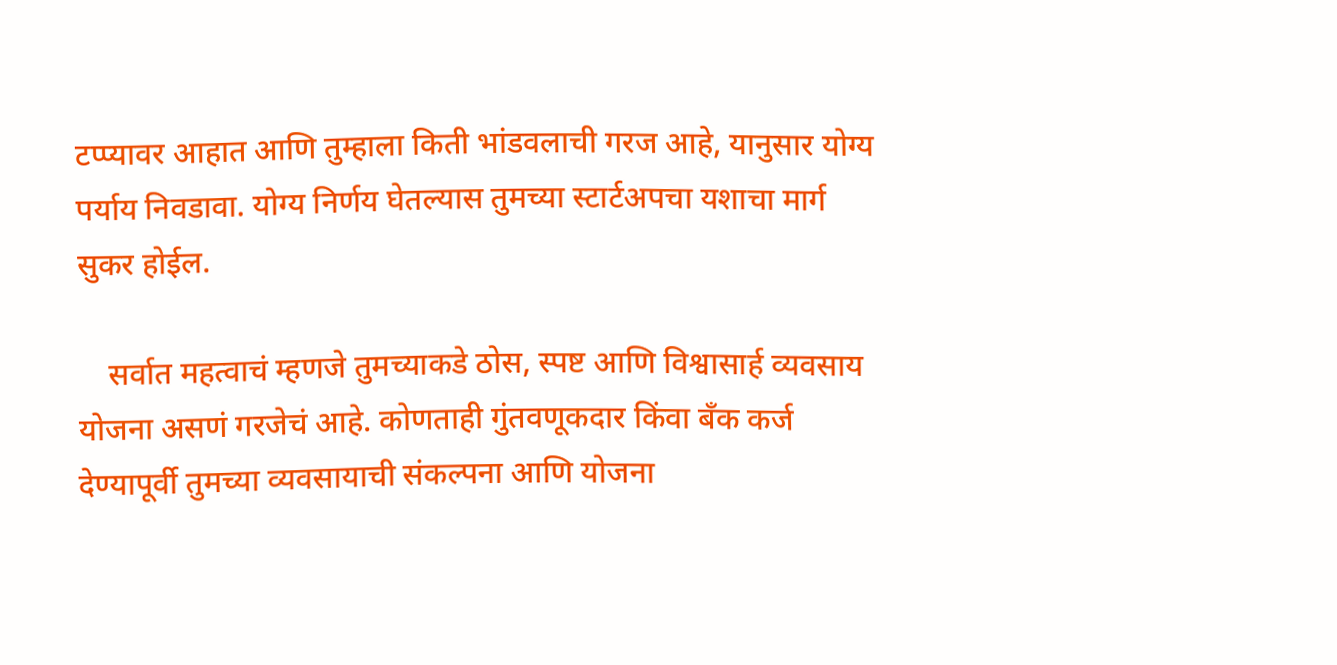टप्प्यावर आहात आणि तुम्हाला किती भांडवलाची गरज आहे, यानुसार योग्य पर्याय निवडावा. योग्य निर्णय घेतल्यास तुमच्या स्टार्टअपचा यशाचा मार्ग सुकर होईल.

    सर्वात महत्वाचं म्हणजे तुमच्याकडे ठोस, स्पष्ट आणि विश्वासार्ह व्यवसाय योजना असणं गरजेचं आहे. कोणताही गुंतवणूकदार किंवा बँक कर्ज देण्यापूर्वी तुमच्या व्यवसायाची संकल्पना आणि योजना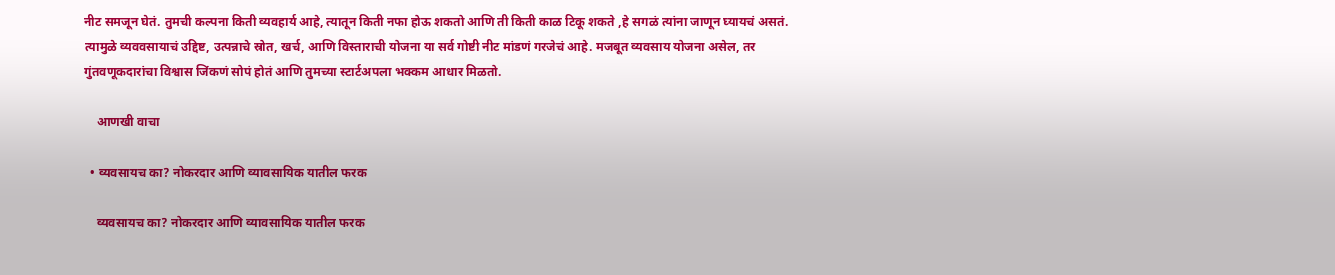नीट समजून घेतं. तुमची कल्पना किती व्यवहार्य आहे, त्यातून किती नफा होऊ शकतो आणि ती किती काळ टिकू शकते ,हे सगळं त्यांना जाणून घ्यायचं असतं. त्यामुळे व्यववसायाचं उद्दिष्ट, उत्पन्नाचे स्रोत, खर्च, आणि विस्ताराची योजना या सर्व गोष्टी नीट मांडणं गरजेचं आहे. मजबूत व्यवसाय योजना असेल, तर गुंतवणूकदारांचा विश्वास जिंकणं सोपं होतं आणि तुमच्या स्टार्टअपला भक्कम आधार मिळतो.

    आणखी वाचा

  • व्यवसायच का? नोकरदार आणि व्यावसायिक यातील फरक

    व्यवसायच का? नोकरदार आणि व्यावसायिक यातील फरक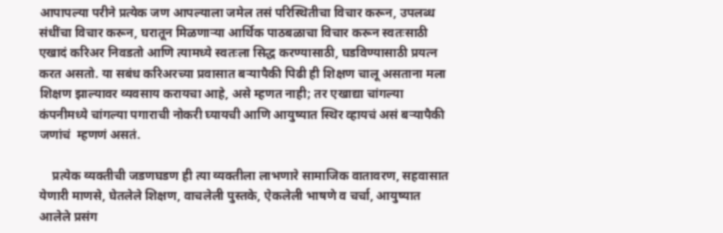आपापल्या परीने प्रत्येक जण आपल्याला जमेल तसं परिस्थितीचा विचार करून, उपलब्ध संधींचा विचार करून, घरातून मिळणाऱ्या आर्थिक पाठबळाचा विचार करून स्वतःसाठी एखादं करिअर निवडतो आणि त्यामध्ये स्वतःला सिद्ध करण्यासाठी, घडविण्यासाठी प्रयत्न करत असतो. या सबंध करिअरच्या प्रवासात बऱ्यापैकी पिढी ही शिक्षण चालू असताना मला शिक्षण झाल्यावर व्यवसाय करायचा आहे, असे म्हणत नाही; तर एखाद्या चांगल्या कंपनीमध्ये चांगल्या पगाराची नोकरी घ्यायची आणि आयुष्यात स्थिर व्हायचं असं बऱ्यापैकी जणांचं  म्हणणं असतं.

    प्रत्येक व्यक्तीची जडणघडण ही त्या व्यक्तीला लाभणारे सामाजिक वातावरण, सहवासात येणारी माणसे, घेतलेले शिक्षण, वाचलेली पुस्तके, ऐकलेली भाषणे व चर्चा, आयुष्यात आलेले प्रसंग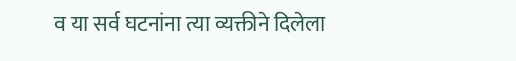व या सर्व घटनांना त्या व्यक्तीने दिलेला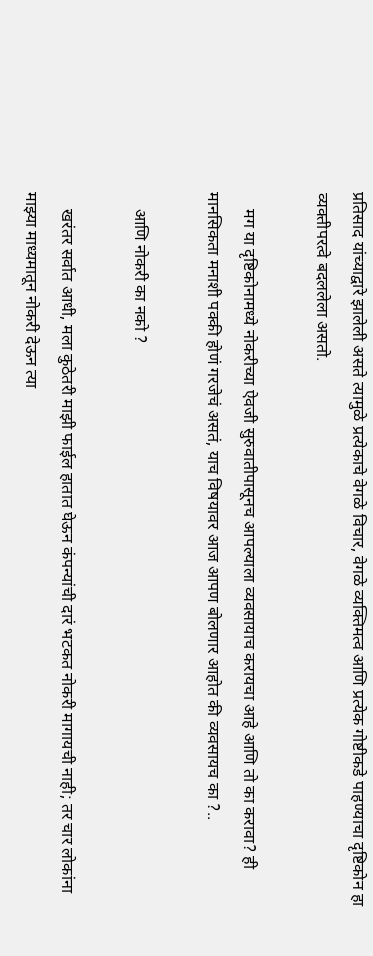प्रतिसाद यांच्याद्वारे झालेली असते त्यामुळे प्रत्येकाचे वेगळे विचार, वेगळे व्यक्तिमत्व आणि प्रत्येक गोष्टीकडे पाहण्याचा दृष्टिकोन हा व्यक्तीपरत्वे बदललेला असतो.

    मग या दृष्टिकोनामध्ये नोकरीच्या ऐवजी सुरुवातीपासूनच आपल्याला व्यवसायाच करायचा आहे आणि तो का करावा? ही मानसिकता मनाशी पक्की होणं गरजेचं असतं, याच विषयावर आज आपण बोलणार आहोत की व्यवसायच का ?..

    आणि नोकरी का नको ?

    खरंतर सर्वात आधी, मला कुठेतरी माझी फाईल हातात घेऊन कंपन्यांची दारं भटकत नोकरी मागायची नाही; तर चार लोकांना माझ्या माध्यमातून नोकरी देऊन त्या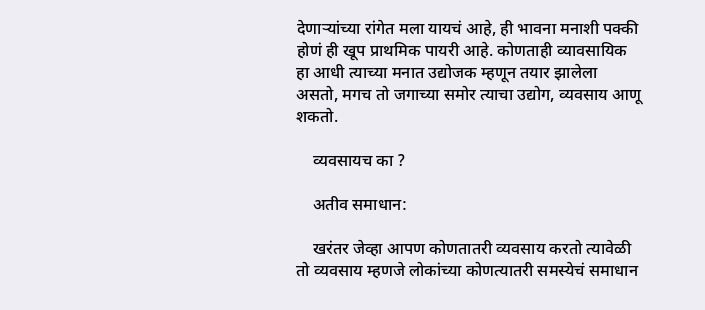देणाऱ्यांच्या रांगेत मला यायचं आहे, ही भावना मनाशी पक्की होणं ही खूप प्राथमिक पायरी आहे. कोणताही व्यावसायिक हा आधी त्याच्या मनात उद्योजक म्हणून तयार झालेला असतो, मगच तो जगाच्या समोर त्याचा उद्योग, व्यवसाय आणू शकतो.

    व्यवसायच का ?

    अतीव समाधान:

    खरंतर जेव्हा आपण कोणतातरी व्यवसाय करतो त्यावेळी तो व्यवसाय म्हणजे लोकांच्या कोणत्यातरी समस्येचं समाधान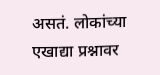असतं. लोकांच्या एखाद्या प्रश्नावर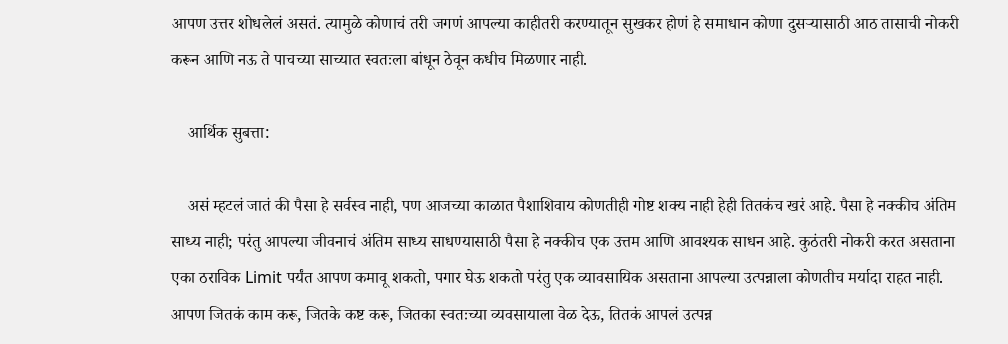आपण उत्तर शोधलेलं असतं. त्यामुळे कोणाचं तरी जगणं आपल्या काहीतरी करण्यातून सुखकर होणं हे समाधान कोणा दुसऱ्यासाठी आठ तासाची नोकरी करून आणि नऊ ते पाचच्या साच्यात स्वतःला बांधून ठेवून कधीच मिळणार नाही.

    आर्थिक सुबत्ता:

    असं म्हटलं जातं की पैसा हे सर्वस्व नाही, पण आजच्या काळात पैशाशिवाय कोणतीही गोष्ट शक्य नाही हेही तितकंच खरं आहे. पैसा हे नक्कीच अंतिम साध्य नाही; परंतु आपल्या जीवनाचं अंतिम साध्य साधण्यासाठी पैसा हे नक्कीच एक उत्तम आणि आवश्यक साधन आहे. कुठंतरी नोकरी करत असताना एका ठराविक Limit पर्यंत आपण कमावू शकतो, पगार घेऊ शकतो परंतु एक व्यावसायिक असताना आपल्या उत्पन्नाला कोणतीच मर्यादा राहत नाही. आपण जितकं काम करू, जितके कष्ट करू, जितका स्वतःच्या व्यवसायाला वेळ देऊ, तितकं आपलं उत्पन्न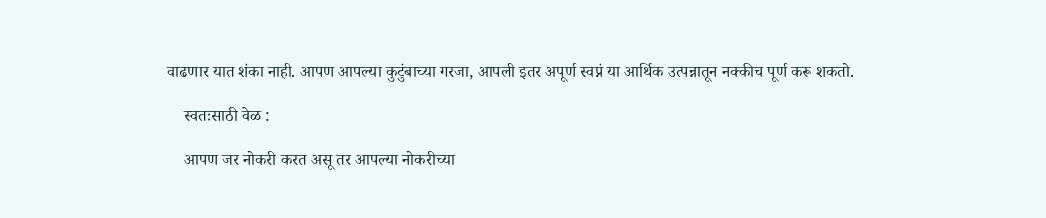वाढणार यात शंका नाही. आपण आपल्या कुटुंबाच्या गरजा, आपली इतर अपूर्ण स्वप्नं या आर्थिक उत्पन्नातून नक्कीच पूर्ण करू शकतो.

    स्वतःसाठी वेळ :

    आपण जर नोकरी करत असू तर आपल्या नोकरीच्या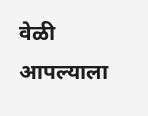वेळी आपल्याला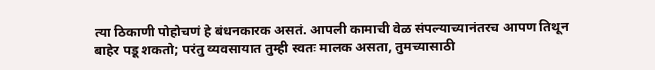त्या ठिकाणी पोहोचणं हे बंधनकारक असतं. आपली कामाची वेळ संपल्याच्यानंतरच आपण तिथून बाहेर पडू शकतो; परंतु व्यवसायात तुम्ही स्वतः मालक असता, तुमच्यासाठी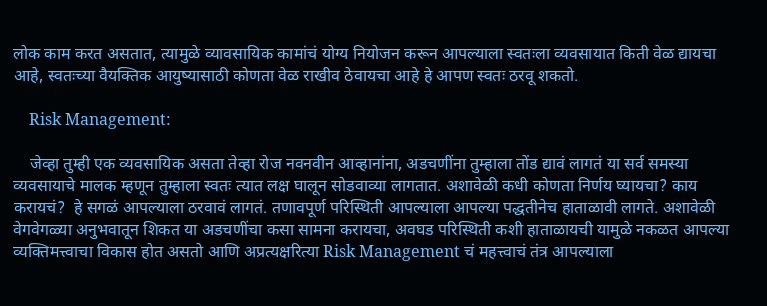लोक काम करत असतात, त्यामुळे व्यावसायिक कामांचं योग्य नियोजन करून आपल्याला स्वतःला व्यवसायात किती वेळ द्यायचा आहे, स्वतःच्या वैयक्तिक आयुष्यासाठी कोणता वेळ राखीव ठेवायचा आहे हे आपण स्वतः ठरवू शकतो.

    Risk Management:

    जेव्हा तुम्ही एक व्यवसायिक असता तेव्हा रोज नवनवीन आव्हानांना, अडचणींना तुम्हाला तोंड द्यावं लागतं या सर्व समस्या व्यवसायाचे मालक म्हणून तुम्हाला स्वतः त्यात लक्ष घालून सोडवाव्या लागतात. अशावेळी कधी कोणता निर्णय घ्यायचा? काय करायचं?  हे सगळं आपल्याला ठरवावं लागतं. तणावपूर्ण परिस्थिती आपल्याला आपल्या पद्धतीनेच हाताळावी लागते. अशावेळी वेगवेगळ्या अनुभवातून शिकत या अडचणींचा कसा सामना करायचा, अवघड परिस्थिती कशी हाताळायची यामुळे नकळत आपल्या व्यक्तिमत्त्वाचा विकास होत असतो आणि अप्रत्यक्षरित्या Risk Management चं महत्त्वाचं तंत्र आपल्याला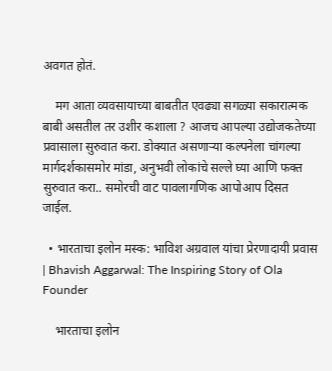अवगत होतं.

    मग आता व्यवसायाच्या बाबतीत एवढ्या सगळ्या सकारात्मक बाबी असतील तर उशीर कशाला ? आजच आपल्या उद्योजकतेच्या प्रवासाला सुरुवात करा. डोक्यात असणाऱ्या कल्पनेला चांगल्या मार्गदर्शकासमोर मांडा, अनुभवी लोकांचे सल्ले घ्या आणि फक्त सुरुवात करा.. समोरची वाट पावलागणिक आपोआप दिसत जाईल.

  • भारताचा इलोन मस्क: भाविश अग्रवाल यांचा प्रेरणादायी प्रवास | Bhavish Aggarwal: The Inspiring Story of Ola Founder

    भारताचा इलोन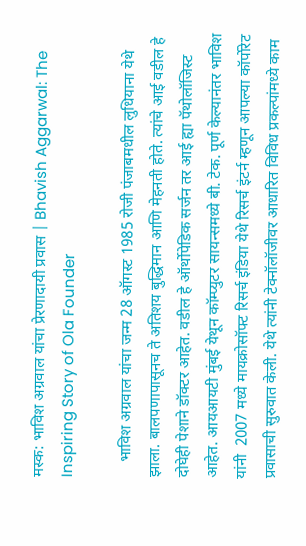मस्क: भाविश अग्रवाल यांचा प्रेरणादायी प्रवास | Bhavish Aggarwal: The Inspiring Story of Ola Founder

    भाविश अग्रवाल यांचा जन्म 28 ऑगस्ट 1985 रोजी पंजाबमधील लुधियाना येथे झाला. बालपणापासूनच ते अतिशय बुद्धिमान आणि मेहनती होते. त्यांचे आई वडील हे दोघेही पेशाने डॉक्टर आहेत. वडील हे ऑर्थोपेडिक सर्जन तर आई ह्या पॅथोलॉजिस्ट आहेत. आयआयटी मुंबई येथून कॉम्प्युटर सायन्समध्ये बी. टेक. पूर्ण केल्यानंतर भाविश यांनी  2007 मध्ये मायक्रोसॉफ्ट रिसर्च इंडिया येथे रिसर्च इंटर्न म्हणून आपल्या कॉर्पोरेट प्रवासाची सुरुवात केली. येथे त्यांनी टेक्नॉलॉजीवर आधारित विविध प्रकल्पांमध्ये काम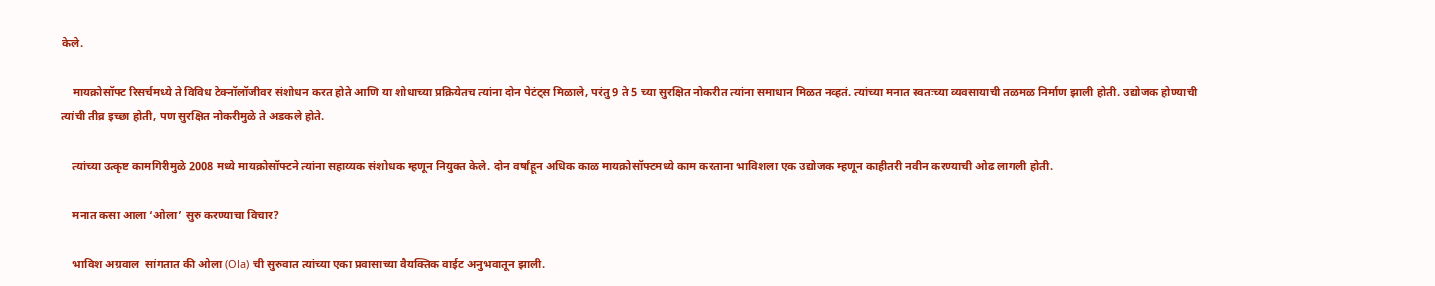केले.

    मायक्रोसॉफ्ट रिसर्चमध्ये ते विविध टेक्नॉलॉजीवर संशोधन करत होते आणि या शोधाच्या प्रक्रियेतच त्यांना दोन पेटंट्स मिळाले, परंतु 9 ते 5 च्या सुरक्षित नोकरीत त्यांना समाधान मिळत नव्हतं. त्यांच्या मनात स्वतःच्या व्यवसायाची तळमळ निर्माण झाली होती. उद्योजक होण्याची त्यांची तीव्र इच्छा होती, पण सुरक्षित नोकरीमुळे ते अडकले होते.

    त्यांच्या उत्कृष्ट कामगिरीमुळे 2008 मध्ये मायक्रोसॉफ्टने त्यांना सहाय्यक संशोधक म्हणून नियुक्त केले. दोन वर्षांहून अधिक काळ मायक्रोसॉफ्टमध्ये काम करताना भाविशला एक उद्योजक म्हणून काहीतरी नवीन करण्याची ओढ लागली होती.

    मनात कसा आला ‘ओला’ सुरु करण्याचा विचार?

    भाविश अग्रवाल  सांगतात की ओला (Ola) ची सुरुवात त्यांच्या एका प्रवासाच्या वैयक्तिक वाईट अनुभवातून झाली.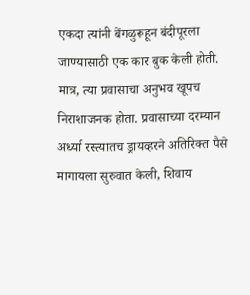एकदा त्यांनी बेंगळुरूहून बंदीपूरला जाण्यासाठी एक कार बुक केली होती. मात्र, त्या प्रवासाचा अनुभव खूपच निराशाजनक होता. प्रवासाच्या दरम्यान अर्ध्या रस्त्यातच ड्रायव्हरने अतिरिक्त पैसे मागायला सुरुवात केली, शिवाय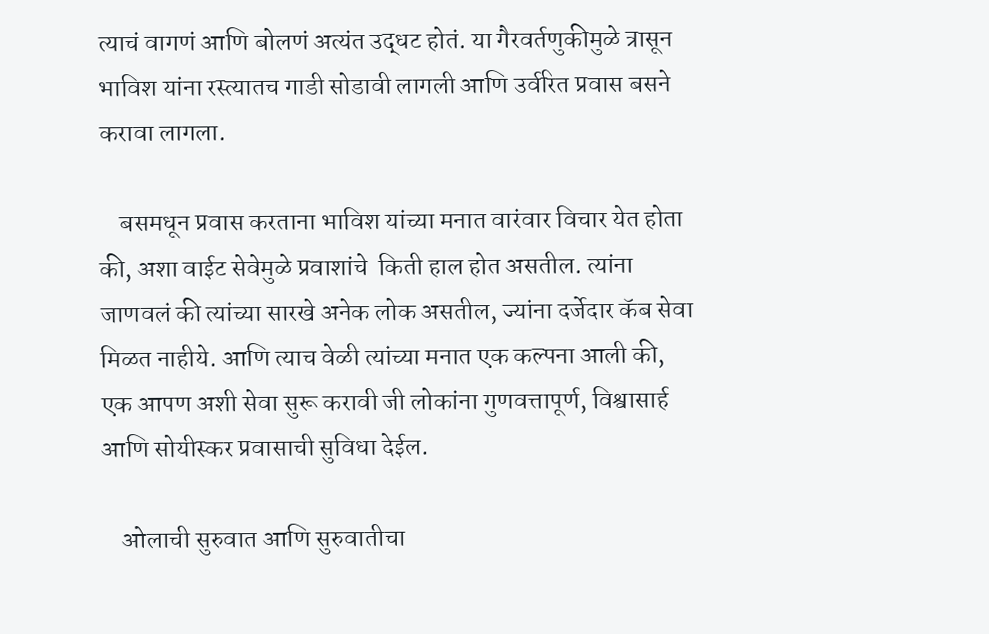त्याचं वागणं आणि बोलणं अत्यंत उद्धट होतं. या गैरवर्तणुकीमुळे त्रासून भाविश यांना रस्त्यातच गाडी सोडावी लागली आणि उर्वरित प्रवास बसने करावा लागला.

    बसमधून प्रवास करताना भाविश यांच्या मनात वारंवार विचार येत होता की, अशा वाईट सेवेमुळे प्रवाशांचे  किती हाल होत असतील. त्यांना जाणवलं की त्यांच्या सारखे अनेक लोक असतील, ज्यांना दर्जेदार कॅब सेवा मिळत नाहीये. आणि त्याच वेळी त्यांच्या मनात एक कल्पना आली की, एक आपण अशी सेवा सुरू करावी जी लोकांना गुणवत्तापूर्ण, विश्वासार्ह आणि सोयीस्कर प्रवासाची सुविधा देईल.

    ओलाची सुरुवात आणि सुरुवातीचा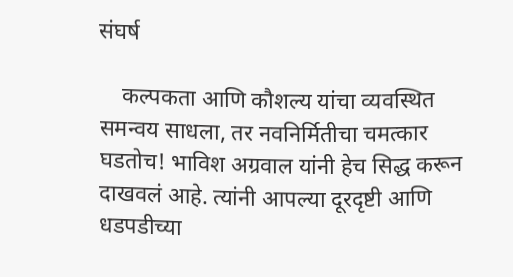संघर्ष

    कल्पकता आणि कौशल्य यांचा व्यवस्थित समन्वय साधला, तर नवनिर्मितीचा चमत्कार घडतोच! भाविश अग्रवाल यांनी हेच सिद्ध करून दाखवलं आहे. त्यांनी आपल्या दूरदृष्टी आणि धडपडीच्या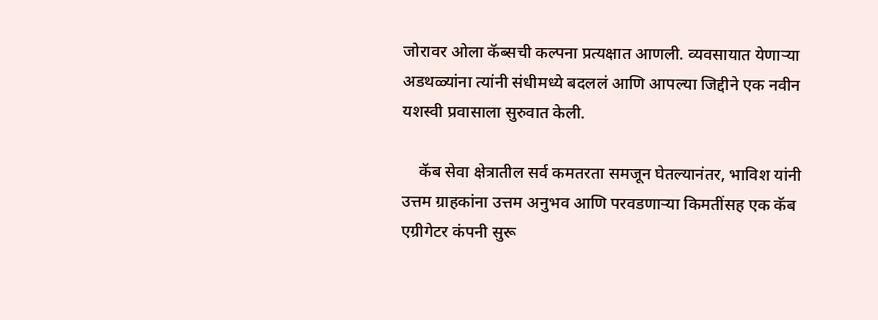जोरावर ओला कॅब्सची कल्पना प्रत्यक्षात आणली. व्यवसायात येणाऱ्या अडथळ्यांना त्यांनी संधीमध्ये बदललं आणि आपल्या जिद्दीने एक नवीन यशस्वी प्रवासाला सुरुवात केली.

    कॅब सेवा क्षेत्रातील सर्व कमतरता समजून घेतल्यानंतर, भाविश यांनी उत्तम ग्राहकांना उत्तम अनुभव आणि परवडणाऱ्या किमतींसह एक कॅब एग्रीगेटर कंपनी सुरू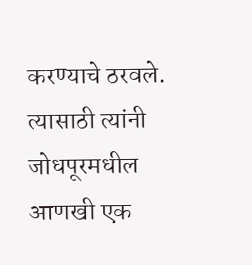करण्याचे ठरवले. त्यासाठी त्यांनी जोधपूरमधील आणखी एक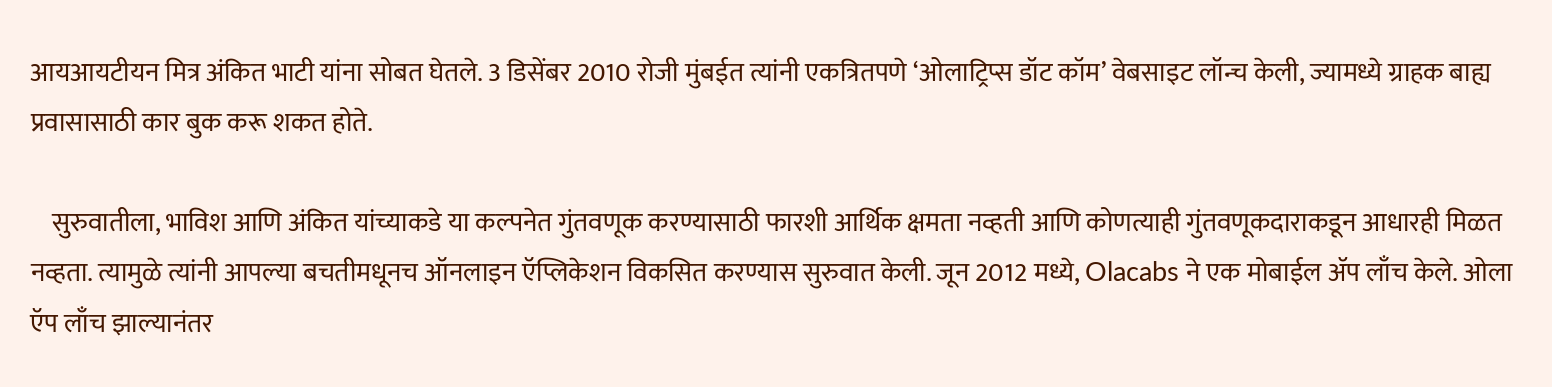आयआयटीयन मित्र अंकित भाटी यांना सोबत घेतले. 3 डिसेंबर 2010 रोजी मुंबईत त्यांनी एकत्रितपणे ‘ओलाट्रिप्स डॉट कॉम’ वेबसाइट लॉन्च केली, ज्यामध्ये ग्राहक बाह्य प्रवासासाठी कार बुक करू शकत होते.

    सुरुवातीला, भाविश आणि अंकित यांच्याकडे या कल्पनेत गुंतवणूक करण्यासाठी फारशी आर्थिक क्षमता नव्हती आणि कोणत्याही गुंतवणूकदाराकडून आधारही मिळत नव्हता. त्यामुळे त्यांनी आपल्या बचतीमधूनच ऑनलाइन ऍप्लिकेशन विकसित करण्यास सुरुवात केली. जून 2012 मध्ये, Olacabs ने एक मोबाईल ॲप लाँच केले. ओला ऍप लाँच झाल्यानंतर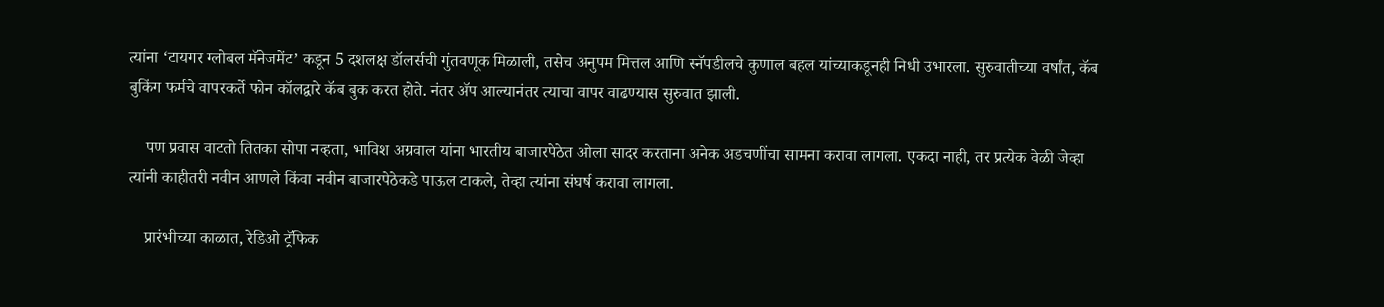त्यांना ‘टायगर ग्लोबल मॅनेजमेंट’ कडून 5 दशलक्ष डॉलर्सची गुंतवणूक मिळाली, तसेच अनुपम मित्तल आणि स्नॅपडीलचे कुणाल बहल यांच्याकडूनही निधी उभारला. सुरुवातीच्या वर्षांत, कॅब बुकिंग फर्मचे वापरकर्ते फोन कॉलद्वारे कॅब बुक करत होते. नंतर ॲप आल्यानंतर त्याचा वापर वाढण्यास सुरुवात झाली.

    पण प्रवास वाटतो तितका सोपा नव्हता, भाविश अग्रवाल यांना भारतीय बाजारपेठेत ओला सादर करताना अनेक अडचणींचा सामना करावा लागला. एकदा नाही, तर प्रत्येक वेळी जेव्हा त्यांनी काहीतरी नवीन आणले किंवा नवीन बाजारपेठेकडे पाऊल टाकले, तेव्हा त्यांना संघर्ष करावा लागला.

    प्रारंभीच्या काळात, रेडिओ ट्रॅफिक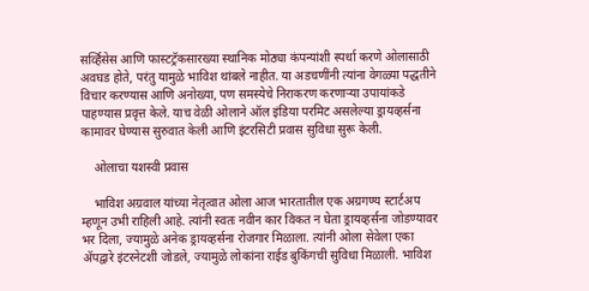सर्व्हिसेस आणि फास्टट्रॅकसारख्या स्थानिक मोठ्या कंपन्यांशी स्पर्धा करणे ओलासाठी अवघड होते, परंतु यामुळे भाविश थांबले नाहीत. या अडचणींनी त्यांना वेगळ्या पद्धतीने विचार करण्यास आणि अनोख्या, पण समस्येचे निराकरण करणाऱ्या उपायांकडे पाहण्यास प्रवृत्त केले. याच वेळी ओलाने ऑल इंडिया परमिट असलेल्या ड्रायव्हर्सना कामावर घेण्यास सुरुवात केली आणि इंटरसिटी प्रवास सुविधा सुरू केली.

    ओलाचा यशस्वी प्रवास

    भाविश अग्रवाल यांच्या नेतृत्वात ओला आज भारतातील एक अग्रगण्य स्टार्टअप म्हणून उभी राहिली आहे. त्यांनी स्वतः नवीन कार विकत न घेता ड्रायव्हर्सना जोडण्यावर भर दिला, ज्यामुळे अनेक ड्रायव्हर्सना रोजगार मिळाला. त्यांनी ओला सेवेला एका अ‍ॅपद्वारे इंटरनेटशी जोडले, ज्यामुळे लोकांना राईड बुकिंगची सुविधा मिळाली. भाविश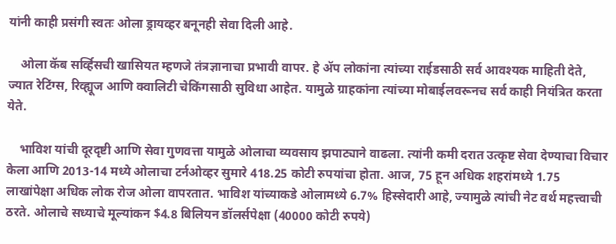यांनी काही प्रसंगी स्वतः ओला ड्रायव्हर बनूनही सेवा दिली आहे.

    ओला कॅब सर्व्हिसची खासियत म्हणजे तंत्रज्ञानाचा प्रभावी वापर. हे अ‍ॅप लोकांना त्यांच्या राईडसाठी सर्व आवश्यक माहिती देते, ज्यात रेटिंग्स, रिव्ह्यूज आणि क्वालिटी चेकिंगसाठी सुविधा आहेत. यामुळे ग्राहकांना त्यांच्या मोबाईलवरूनच सर्व काही नियंत्रित करता येते.

    भाविश यांची दूरदृष्टी आणि सेवा गुणवत्ता यामुळे ओलाचा व्यवसाय झपाट्याने वाढला. त्यांनी कमी दरात उत्कृष्ट सेवा देण्याचा विचार केला आणि 2013-14 मध्ये ओलाचा टर्नओव्हर सुमारे 418.25 कोटी रुपयांचा होता. आज, 75 हून अधिक शहरांमध्ये 1.75 लाखांपेक्षा अधिक लोक रोज ओला वापरतात. भाविश यांच्याकडे ओलामध्ये 6.7% हिस्सेदारी आहे, ज्यामुळे त्यांची नेट वर्थ महत्त्वाची ठरते. ओलाचे सध्याचे मूल्यांकन $4.8 बिलियन डॉलर्सपेक्षा (40000 कोटी रुपये)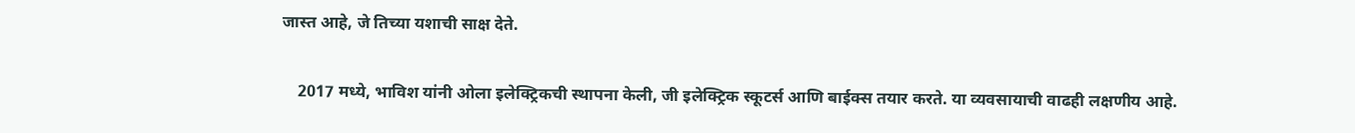जास्त आहे, जे तिच्या यशाची साक्ष देते.

    2017 मध्ये, भाविश यांनी ओला इलेक्ट्रिकची स्थापना केली, जी इलेक्ट्रिक स्कूटर्स आणि बाईक्स तयार करते. या व्यवसायाची वाढही लक्षणीय आहे.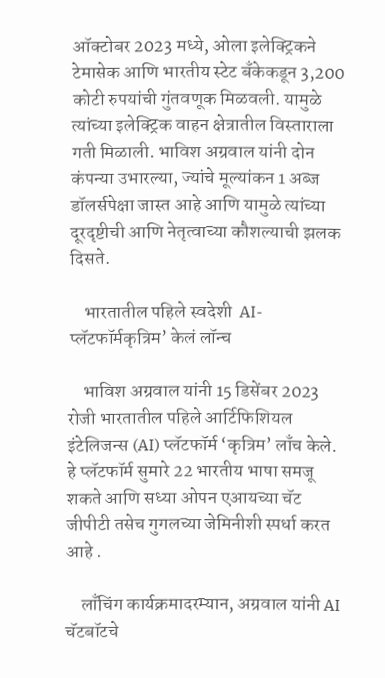ऑक्टोबर 2023 मध्ये, ओला इलेक्ट्रिकने टेमासेक आणि भारतीय स्टेट बँकेकडून 3,200 कोटी रुपयांची गुंतवणूक मिळवली. यामुळे त्यांच्या इलेक्ट्रिक वाहन क्षेत्रातील विस्ताराला गती मिळाली. भाविश अग्रवाल यांनी दोन कंपन्या उभारल्या, ज्यांचे मूल्यांकन 1 अब्ज डॉलर्सपेक्षा जास्त आहे आणि यामुळे त्यांच्या दूरदृष्टीची आणि नेतृत्वाच्या कौशल्याची झलक दिसते.

    भारतातील पहिले स्वदेशी  AI-प्लॅटफॉर्मकृत्रिम’ केलं लॉन्च

    भाविश अग्रवाल यांनी 15 डिसेंबर 2023 रोजी भारतातील पहिले आर्टिफिशियल इंटेलिजन्स (AI) प्लॅटफॉर्म ‘कृत्रिम’ लाँच केले. हे प्लॅटफॉर्म सुमारे 22 भारतीय भाषा समजू शकते आणि सध्या ओपन एआयच्या चॅट जीपीटी तसेच गुगलच्या जेमिनीशी स्पर्धा करत आहे .

    लाँचिंग कार्यक्रमादरम्यान, अग्रवाल यांनी AI चॅटबॉटचे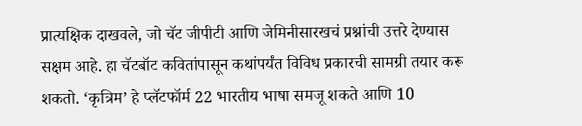प्रात्यक्षिक दाखवले, जो चॅट जीपीटी आणि जेमिनीसारखचं प्रश्नांची उत्तरे देण्यास सक्षम आहे. हा चॅटबॉट कवितांपासून कथांपर्यंत विविध प्रकारची सामग्री तयार करू शकतो. ‘कृत्रिम’ हे प्लॅटफॉर्म 22 भारतीय भाषा समजू शकते आणि 10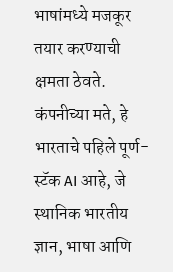भाषांमध्ये मजकूर तयार करण्याची क्षमता ठेवते. कंपनीच्या मते, हे भारताचे पहिले पूर्ण-स्टॅक AI आहे, जे स्थानिक भारतीय ज्ञान, भाषा आणि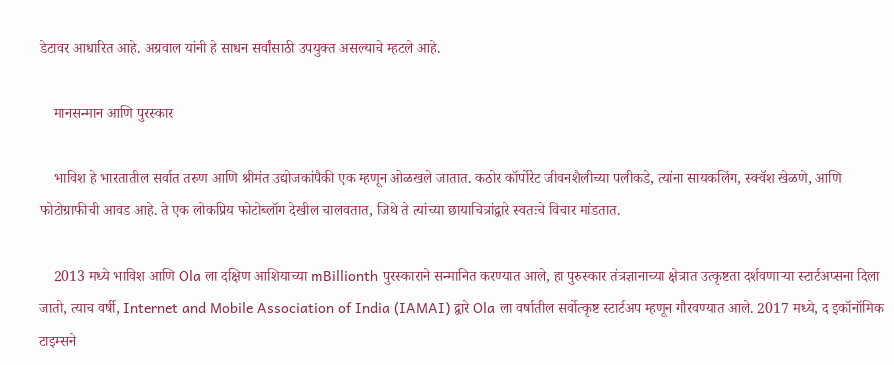डेटावर आधारित आहे. अग्रवाल यांनी हे साधन सर्वांसाठी उपयुक्त असल्याचे म्हटले आहे.

    मानसन्मान आणि पुरस्कार

    भाविश हे भारतातील सर्वात तरुण आणि श्रीमंत उद्योजकांपैकी एक म्हणून ओळखले जातात. कठोर कॉर्पोरेट जीवनशैलीच्या पलीकडे, त्यांना सायकलिंग, स्क्वॅश खेळणे, आणि फोटोग्राफीची आवड आहे. ते एक लोकप्रिय फोटोब्लॉग देखील चालवतात, जिथे ते त्यांच्या छायाचित्रांद्वारे स्वतःचे विचार मांडतात.

    2013 मध्ये भाविश आणि Ola ला दक्षिण आशियाच्या mBillionth पुरस्काराने सन्मानित करण्यात आले, हा पुरुस्कार तंत्रज्ञानाच्या क्षेत्रात उत्कृष्टता दर्शवणाऱ्या स्टार्टअप्सना दिला जातो, त्याच वर्षी, Internet and Mobile Association of India (IAMAI) द्वारे Ola ला वर्षातील सर्वोत्कृष्ट स्टार्टअप म्हणून गौरवण्यात आले. 2017 मध्ये, द इकॉनॉमिक टाइम्सने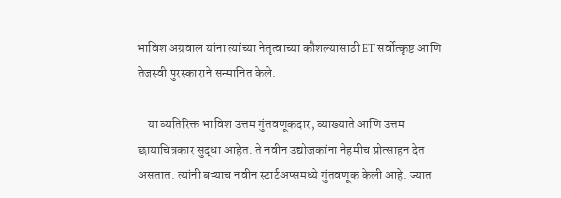भाविश अग्रवाल यांना त्यांच्या नेतृत्वाच्या कौशल्यासाठी ET सर्वोत्कृष्ट आणि तेजस्वी पुरस्काराने सन्मानित केले.

    या व्यतिरिक्त भाविश उत्तम गुंतवणूकदार, व्याख्याते आणि उत्तम छायाचित्रकार सुद्धा आहेत. ते नवीन उद्योजकांना नेहमीच प्रोत्साहन देत असतात. त्यांनी बऱ्याच नवीन स्टार्टअप्समध्ये गुंतवणूक केली आहे. ज्यात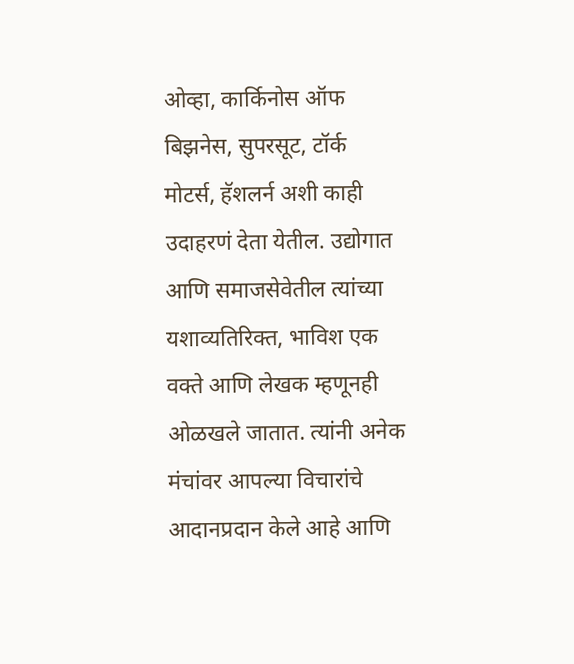ओव्हा, कार्किनोस ऑफ बिझनेस, सुपरसूट, टॉर्क मोटर्स, हॅशलर्न अशी काही उदाहरणं देता येतील. उद्योगात  आणि समाजसेवेतील त्यांच्या यशाव्यतिरिक्त, भाविश एक वक्ते आणि लेखक म्हणूनही ओळखले जातात. त्यांनी अनेक मंचांवर आपल्या विचारांचे आदानप्रदान केले आहे आणि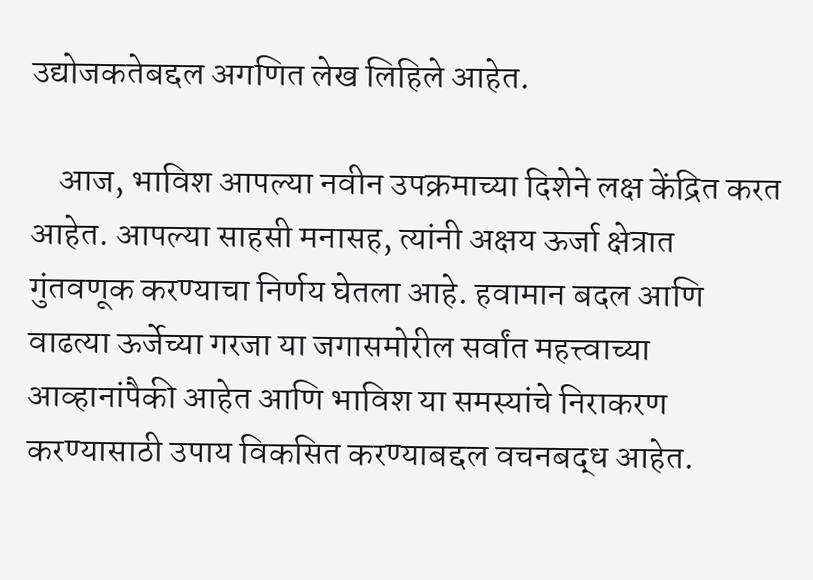उद्योजकतेबद्दल अगणित लेख लिहिले आहेत.

    आज, भाविश आपल्या नवीन उपक्रमाच्या दिशेने लक्ष केंद्रित करत आहेत. आपल्या साहसी मनासह, त्यांनी अक्षय ऊर्जा क्षेत्रात गुंतवणूक करण्याचा निर्णय घेतला आहे. हवामान बदल आणि वाढत्या ऊर्जेच्या गरजा या जगासमोरील सर्वांत महत्त्वाच्या आव्हानांपैकी आहेत आणि भाविश या समस्यांचे निराकरण करण्यासाठी उपाय विकसित करण्याबद्दल वचनबद्ध आहेत.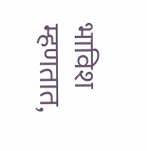भाविश म्हणतात,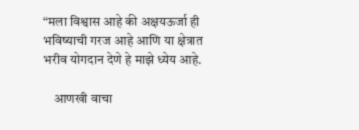“मला विश्वास आहे की अक्षयऊर्जा ही भविष्याची गरज आहे आणि या क्षेत्रात भरीव योगदान देणे हे माझे ध्येय आहे.

    आणखी वाचा